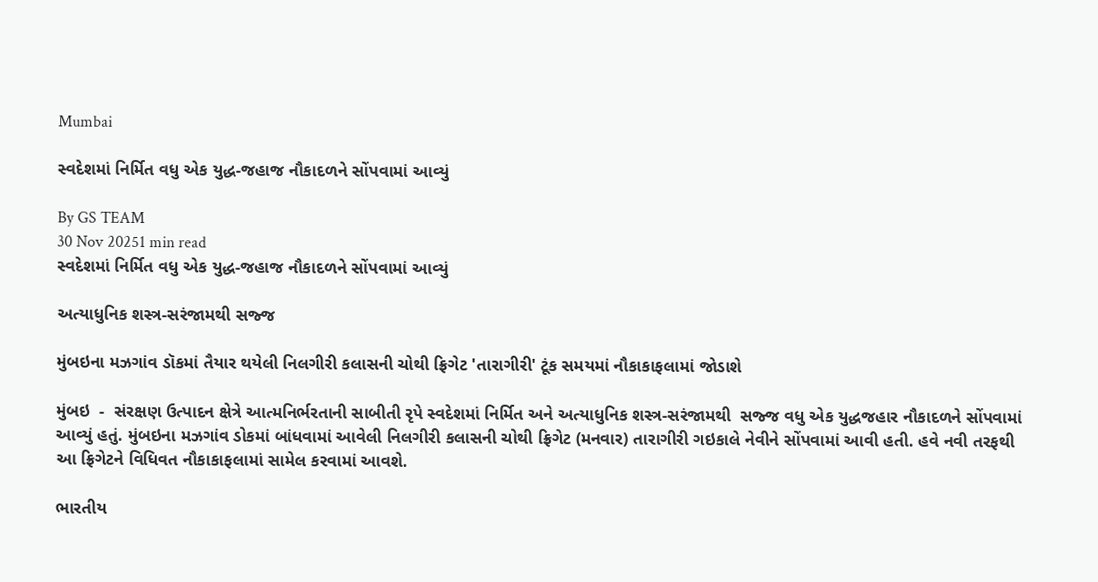Mumbai

સ્વદેશમાં નિર્મિત વધુ એક યુદ્ધ-જહાજ નૌકાદળને સોંપવામાં આવ્યું

By GS TEAM
30 Nov 20251 min read
સ્વદેશમાં નિર્મિત વધુ એક યુદ્ધ-જહાજ નૌકાદળને સોંપવામાં આવ્યું

અત્યાધુનિક શસ્ત્ર-સરંજામથી સજ્જ

મુંબઇના મઝગાંવ ડૉકમાં તૈયાર થયેલી નિલગીરી કલાસની ચોથી ફ્રિગેટ 'તારાગીરી' ટૂંક સમયમાં નૌકાકાફલામાં જોડાશે

મુંબઇ  -  સંરક્ષણ ઉત્પાદન ક્ષેત્રે આત્મનિર્ભરતાની સાબીતી રૃપે સ્વદેશમાં નિર્મિત અને અત્યાધુનિક શસ્ત્ર-સરંજામથી  સજ્જ વધુ એક યુદ્ધજહાર નૌકાદળને સોંપવામાં આવ્યું હતું. મુંબઇના મઝગાંવ ડોકમાં બાંધવામાં આવેલી નિલગીરી કલાસની ચોથી ફ્રિગેટ (મનવાર) તારાગીરી ગઇકાલે નેવીને સોંપવામાં આવી હતી. હવે નવી તરફથી આ ફ્રિગેટને વિધિવત નૌકાકાફલામાં સામેલ કરવામાં આવશે.

ભારતીય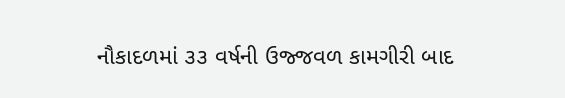નૌકાદળમાં ૩૩ વર્ષની ઉજ્જવળ કામગીરી બાદ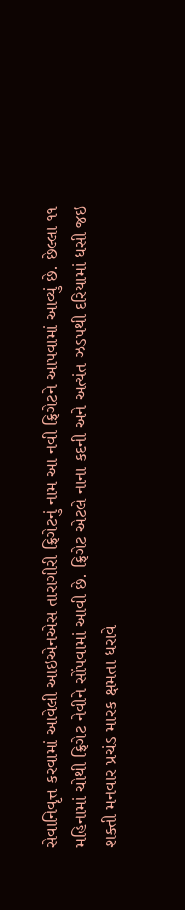સેવાનિવૃત્ત કરવામાં આવેલી આઇએનએસ તારાગીરી ફ્રિગેટનું નામ આ નવી ફ્રિગેટને આપવામાં આવ્યું છે. છેલ્લા ૧૧ મહિનામાં ચોથી ફ્રિગેટ નેવીને સોંપવામાં આવી છે. ફ્રિગેટ એટલે નાના કદની અને અત્યંત ઝડપથી દરિયામાં ધસી જઇ શક્તી મનવાર પ્રચંડ મારક ક્ષમતા ધરાવે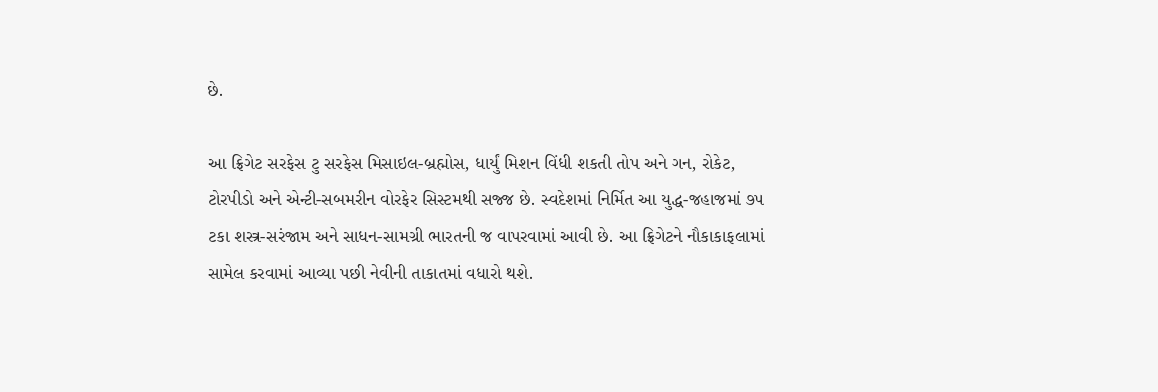છે.

આ ફ્રિગેટ સરફેસ ટુ સરફેસ મિસાઇલ-બ્રહ્મોસ, ધાર્યું મિશન વિંધી શકતી તોપ અને ગન, રોકેટ, ટોરપીડો અને એન્ટી-સબમરીન વોરફેર સિસ્ટમથી સજ્જ છે. સ્વદેશમાં નિર્મિત આ યુદ્ધ-જહાજમાં ૭૫ ટકા શસ્ત્ર-સરંજામ અને સાધન-સામગ્રી ભારતની જ વાપરવામાં આવી છે. આ ફ્રિગેટને નૌકાકાફલામાં સામેલ કરવામાં આવ્યા પછી નેવીની તાકાતમાં વધારો થશે.